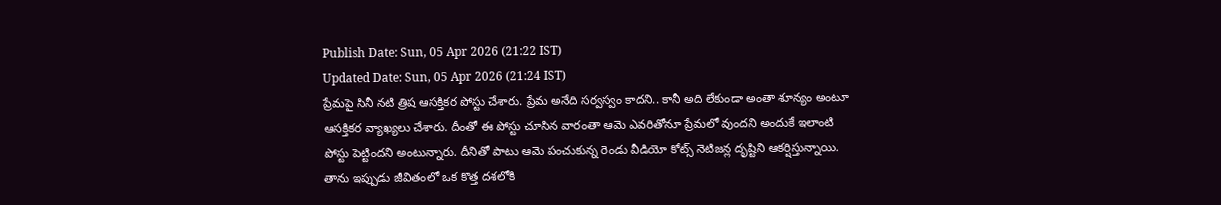Publish Date: Sun, 05 Apr 2026 (21:22 IST)
Updated Date: Sun, 05 Apr 2026 (21:24 IST)
ప్రేమపై సినీ నటి త్రిష ఆసక్తికర పోస్టు చేశారు. ప్రేమ అనేది సర్వస్వం కాదని.. కానీ అది లేకుండా అంతా శూన్యం అంటూ ఆసక్తికర వ్యాఖ్యలు చేశారు. దీంతో ఈ పోస్టు చూసిన వారంతా ఆమె ఎవరితోనూ ప్రేమలో వుందని అందుకే ఇలాంటి పోస్టు పెట్టిందని అంటున్నారు. దీనితో పాటు ఆమె పంచుకున్న రెండు వీడియో కోట్స్ నెటిజన్ల దృష్టిని ఆకర్షిస్తున్నాయి. తాను ఇప్పుడు జీవితంలో ఒక కొత్త దశలోకి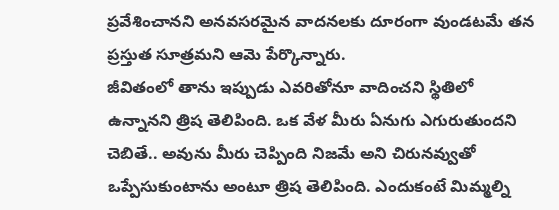ప్రవేశించానని అనవసరమైన వాదనలకు దూరంగా వుండటమే తన ప్రస్తుత సూత్రమని ఆమె పేర్కొన్నారు.
జీవితంలో తాను ఇప్పుడు ఎవరితోనూ వాదించని స్థితిలో ఉన్నానని త్రిష తెలిపింది. ఒక వేళ మీరు ఏనుగు ఎగురుతుందని చెబితే.. అవును మీరు చెప్పింది నిజమే అని చిరునవ్వుతో ఒప్పేసుకుంటాను అంటూ త్రిష తెలిపింది. ఎందుకంటే మిమ్మల్ని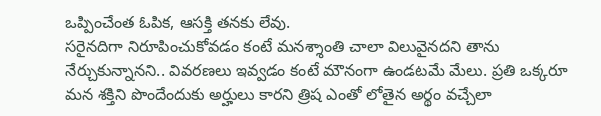ఒప్పించేంత ఓపిక, ఆసక్తి తనకు లేవు.
సరైనదిగా నిరూపించుకోవడం కంటే మనశ్శాంతి చాలా విలువైనదని తాను నేర్చుకున్నానని.. వివరణలు ఇవ్వడం కంటే మౌనంగా ఉండటమే మేలు. ప్రతి ఒక్కరూ మన శక్తిని పొందేందుకు అర్హులు కారని త్రిష ఎంతో లోతైన అర్థం వచ్చేలా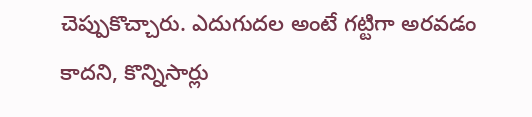చెప్పుకొచ్చారు. ఎదుగుదల అంటే గట్టిగా అరవడం కాదని, కొన్నిసార్లు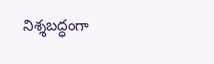నిశ్శబద్ధంగా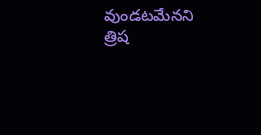వుండటమేనని త్రిష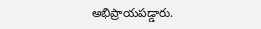అభిప్రాయపడ్డారు.